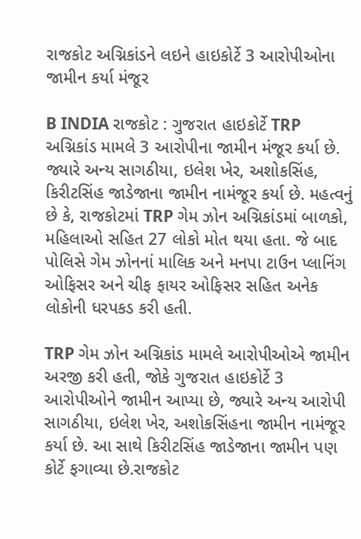રાજકોટ અગ્નિકાંડને લઇને હાઇકોર્ટે 3 આરોપીઓના જામીન કર્યા મંજૂર

B INDIA રાજકોટ : ગુજરાત હાઇકોર્ટે TRP અગ્નિકાંડ મામલે 3 આરોપીના જામીન મંજૂર કર્યા છે. જ્યારે અન્ય સાગઠીયા, ઇલેશ ખેર, અશોકસિંહ, કિરીટસિંહ જાડેજાના જામીન નામંજૂર કર્યા છે. મહત્વનું છે કે, રાજકોટમાં TRP ગેમ ઝોન અગ્નિકાંડમાં બાળકો, મહિલાઓ સહિત 27 લોકો મોત થયા હતા. જે બાદ પોલિસે ગેમ ઝોનનાં માલિક અને મનપા ટાઉન પ્લાનિંગ ઓફિસર અને ચીફ ફાયર ઓફિસર સહિત અનેક લોકોની ધરપકડ કરી હતી.

TRP ગેમ ઝોન અગ્નિકાંડ મામલે આરોપીઓએ જામીન અરજી કરી હતી, જોકે ગુજરાત હાઇકોર્ટે 3 આરોપીઓને જામીન આપ્યા છે, જ્યારે અન્ય આરોપી સાગઠીયા, ઇલેશ ખેર, અશોકસિંહના જામીન નામંજૂર કર્યા છે. આ સાથે કિરીટસિંહ જાડેજાના જામીન પણ કોર્ટે ફગાવ્યા છે.રાજકોટ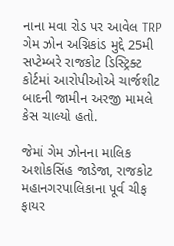નાના મવા રોડ પર આવેલ TRP ગેમ ઝોન અગ્નિકાંડ મુદ્દે 25મી સપ્ટેમ્બરે રાજકોટ ડિસ્ટ્રિક્ટ કોર્ટમાં આરોપીઓએ ચાર્જશીટ બાદની જામીન અરજી મામલે કેસ ચાલ્યો હતો.

જેમાં ગેમ ઝોનના માલિક અશોકસિંહ જાડેજા, રાજકોટ મહાનગરપાલિકાના પૂર્વ ચીફ ફાયર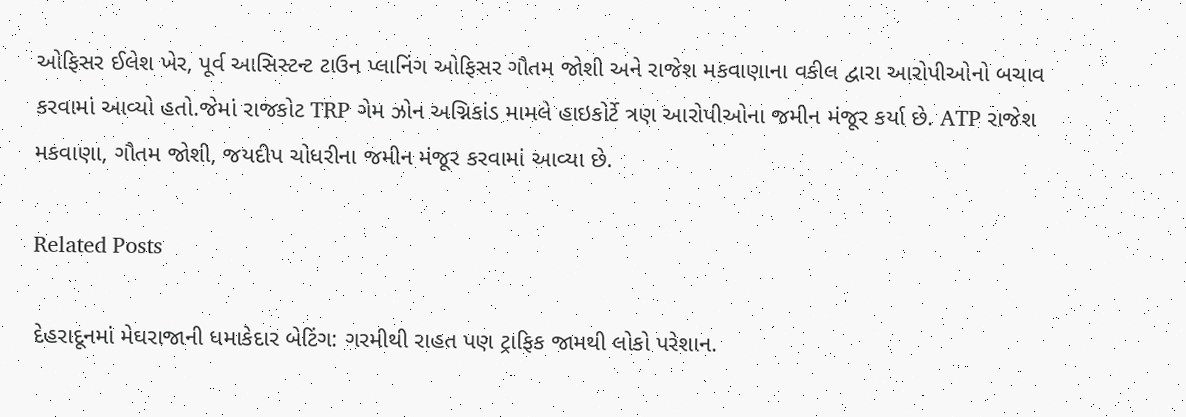ઓફિસર ઈલેશ ખેર, પૂર્વ આસિસ્ટન્ટ ટાઉન પ્લાનિંગ ઓફિસર ગૌતમ જોશી અને રાજેશ મકવાણાના વકીલ દ્વારા આરોપીઓનો બચાવ કરવામાં આવ્યો હતો.જેમાં રાજકોટ TRP ગેમ ઝોન અગ્નિકાંડ મામલે હાઇકોર્ટે ત્રણ આરોપીઓના જમીન મંજૂર કર્યા છે. ATP રાજેશ મકવાણા, ગૌતમ જોશી, જયદીપ ચોધરીના જમીન મંજૂર કરવામાં આવ્યા છે.

Related Posts

દેહરાદૂનમાં મેઘરાજાની ધમાકેદાર બેટિંગ: ગરમીથી રાહત પણ ટ્રાફિક જામથી લોકો પરેશાન.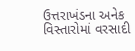ઉત્તરાખંડના અનેક વિસ્તારોમાં વરસાદી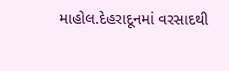માહોલ.દેહરાદૂનમાં વરસાદથી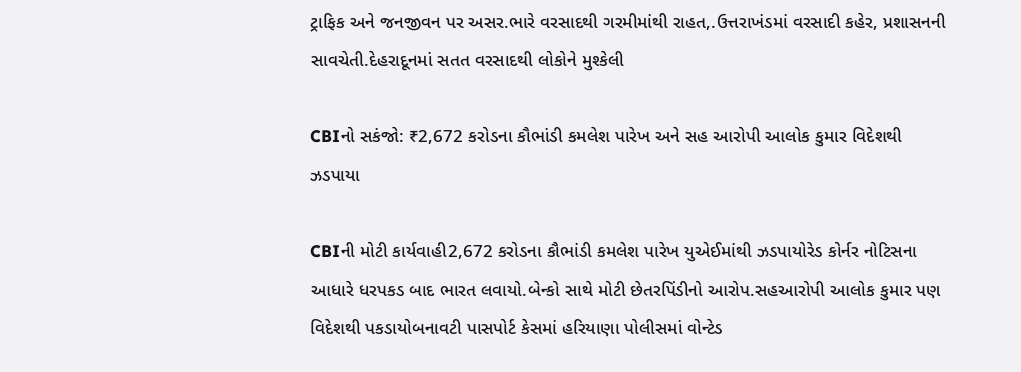ટ્રાફિક અને જનજીવન પર અસર.ભારે વરસાદથી ગરમીમાંથી રાહત,.ઉત્તરાખંડમાં વરસાદી કહેર, પ્રશાસનની સાવચેતી.દેહરાદૂનમાં સતત વરસાદથી લોકોને મુશ્કેલી

CBIનો સકંજો: ₹2,672 કરોડના કૌભાંડી કમલેશ પારેખ અને સહ આરોપી આલોક કુમાર વિદેશથી ઝડપાયા

CBIની મોટી કાર્યવાહી2,672 કરોડના કૌભાંડી કમલેશ પારેખ યુએઈમાંથી ઝડપાયોરેડ કોર્નર નોટિસના આધારે ધરપકડ બાદ ભારત લવાયો.બેન્કો સાથે મોટી છેતરપિંડીનો આરોપ.સહઆરોપી આલોક કુમાર પણ વિદેશથી પકડાયોબનાવટી પાસપોર્ટ કેસમાં હરિયાણા પોલીસમાં વોન્ટેડ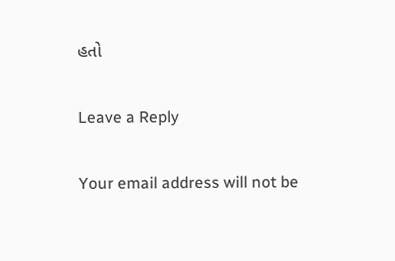હતો

Leave a Reply

Your email address will not be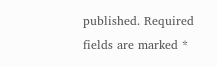published. Required fields are marked *